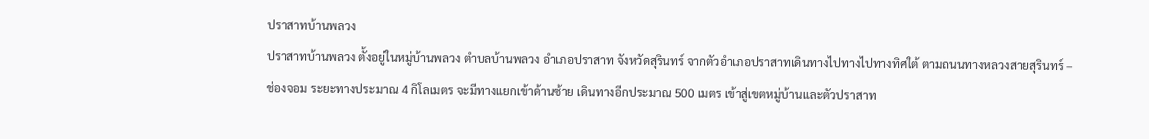ปราสาทบ้านพลวง
ปราสาทบ้านพลวง ตั้งอยู่ในหมู่บ้านพลวง ตำบลบ้านพลวง อำเภอปราสาท จังหวัดสุรินทร์ จากตัวอำเภอปราสาทเดินทางไปทางไปทางทิศใต้ ตามถนนทางหลวงสายสุรินทร์ – ช่องจอม ระยะทางประมาณ 4 กิโลเมตร จะมีทางแยกเข้าด้านซ้าย เดินทางอีกประมาณ 500 เมตร เข้าสู่เขตหมู่บ้านและตัวปราสาท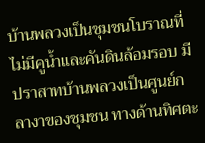บ้านพลวงเป็นชุมชนโบราณที่ไม่มีคูน้ำและคันดินล้อมรอบ มีปราสาทบ้านพลวงเป็นศูนย์กลางาของชุมชน ทางด้านทิศตะ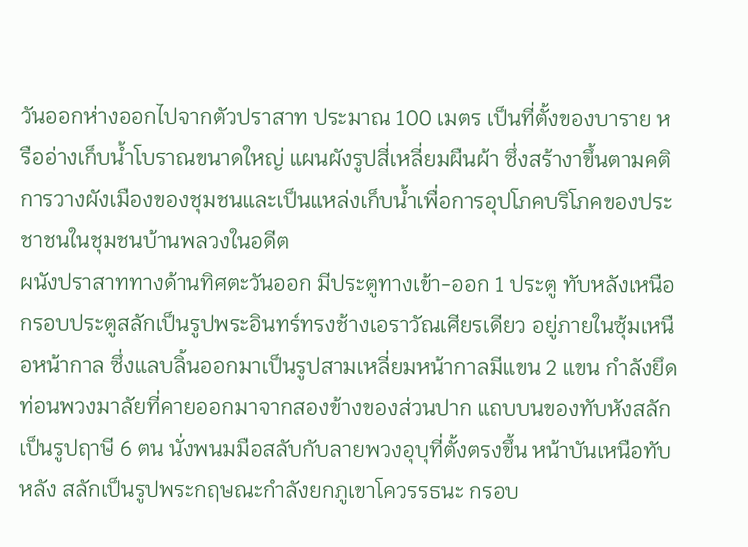วันออกห่างออกไปจากตัวปราสาท ประมาณ 100 เมตร เป็นที่ตั้งของบาราย หรืออ่างเก็บน้ำโบราณขนาดใหญ่ แผนผังรูปสี่เหลี่ยมผืนผ้า ซึ่งสร้างาขึ้นตามคติการวางผังเมืองของชุมชนและเป็นแหล่งเก็บน้ำเพื่อการอุปโภคบริโภคของประชาชนในชุมชนบ้านพลวงในอดีต
ผนังปราสาททางด้านทิศตะวันออก มีประตูทางเข้า-ออก 1 ประตู ทับหลังเหนือกรอบประตูสลักเป็นรูปพระอินทร์ทรงช้างเอราวัณเศียรเดียว อยู่ภายในซุ้มเหนือหน้ากาล ซึ่งแลบลิ้นออกมาเป็นรูปสามเหลี่ยมหน้ากาลมีแขน 2 แขน กำลังยึดท่อนพวงมาลัยที่คายออกมาจากสองข้างของส่วนปาก แถบบนของทับหังสลักเป็นรูปฤาษี 6 ตน นั่งพนมมือสลับกับลายพวงอุบุที่ตั้งตรงขึ้น หน้าบันเหนือทับหลัง สลักเป็นรูปพระกฤษณะกำลังยกภูเขาโควรรธนะ กรอบ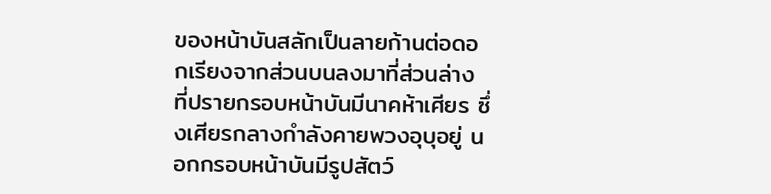ของหน้าบันสลักเป็นลายก้านต่อดอกเรียงจากส่วนบนลงมาที่ส่วนล่าง ที่ปรายกรอบหน้าบันมีนาคห้าเศียร ซึ่งเศียรกลางกำลังคายพวงอุบุอยู่ นอกกรอบหน้าบันมีรูปสัตว์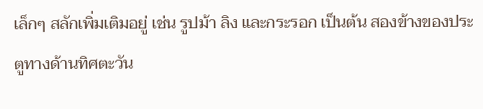เล็กๆ สลักเพิ่มเติมอยู่ เช่น รูปม้า ลิง และกระรอก เป็นต้น สองข้างของประตูทางด้านทิศตะวัน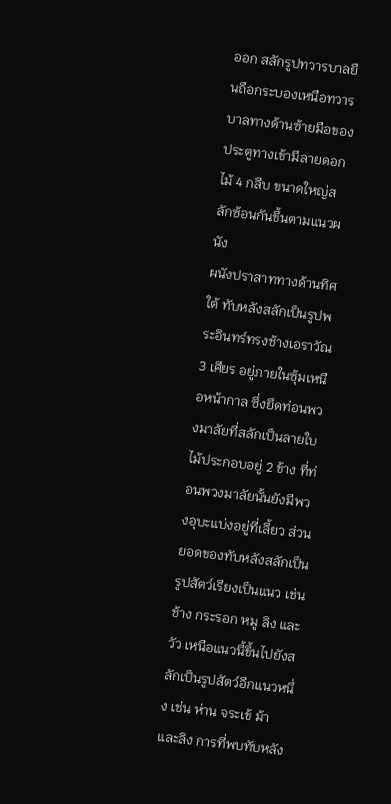ออก สลักรูปทวารบาลยืนถือกระบองเหนือทวารบาลทางด้านซ้ายมือของประตูทางเข้ามีลายดอกไม้ 4 กลีบ ขนาดใหญ่สลักซ้อนกันขึ้นตามแนวผนัง
ผนังปราสาททางด้านทิศใต้ ทับหลังสลักเป็นรูปพระอินทร์ทรงช้างเอราวัณ 3 เศียร อยู่ภายในซุ้มเหนือหน้ากาล ซึ่งยึดท่อนพวงมาลัยที่สลักเป็นลายใบไม้ประกอบอยู่ 2 ข้าง ที่ท่อนพวงมาลัยนั้นยังมีพวงอุบะแบ่งอยู่ที่เลี้ยว ส่วนยอดของทับหลังสลักเป็นรูปสัตว์เรียงเป็นแนว เช่น ช้าง กระรอก หมู ลิง และวัว เหนือแนวนี้ขึ้นไปยังสลักเป็นรูปสัตว์อีกแนวหนึ่ง เช่น ห่าน จระเข้ ม้า และลิง การที่พบทับหลัง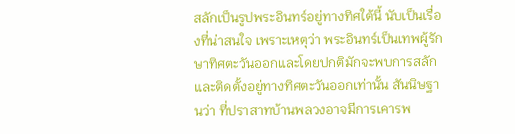สลักเป็นรูปพระอินทร์อยู่ทางทิศใต้นี้ นับเป็นเรื่องที่น่าสนใจ เพราะเหตุว่า พระอินทร์เป็นเทพผู้รักษาทิศตะวันออกและโดยปกติมักจะพบการสลักและติดตั้งอยู่ทางทิศตะวันออกเท่านั้น สันนิษฐานว่า ที่ปราสาทบ้านพลวงอาจมีการเคารพ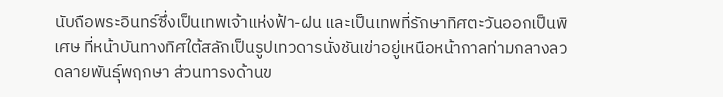นับถือพระอินทร์ซึ่งเป็นเทพเจ้าแห่งฟ้า-ฝน และเป็นเทพที่รักษาทิศตะวันออกเป็นพิเศษ ที่หน้าบันทางทิศใต้สลักเป็นรูปเทวดารนั่งชันเข่าอยู่เหนือหน้ากาลท่ามกลางลวดลายพันธุ์พฤกษา ส่วนทารงด้านข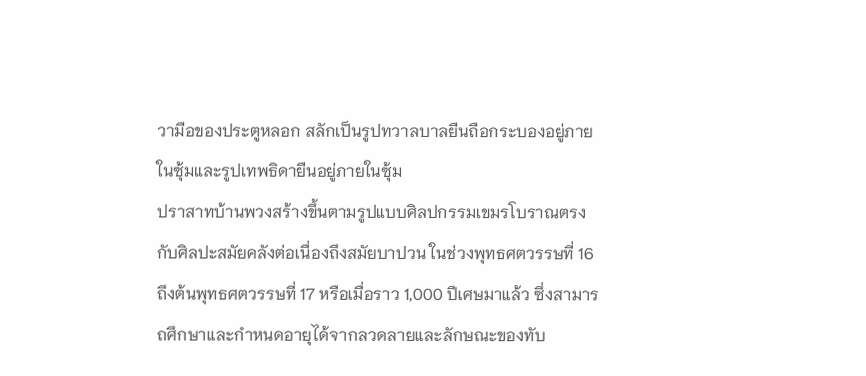วามือของประตูหลอก สลักเป็นรูปทวาลบาลยืนถือกระบองอยู่ภายในซุ้มและรูปเทพธิดายืนอยู่ภายในซุ้ม
ปราสาทบ้านพวงสร้างขึ้นตามรูปแบบศิลปกรรมเขมรโบราณตรงกับศิลปะสมัยคลังต่อเนื่องถึงสมัยบาปวน ในช่วงพุทธศตวรรษที่ 16 ถึงต้นพุทธศตวรรษที่ 17 หรือเมื่อราว 1,000 ปีเศษมาแล้ว ซึ่งสามารถศึกษาและกำหนดอายุได้จากลวดลายและลักษณะของทับ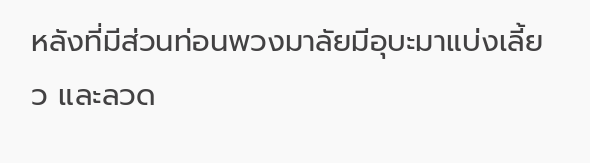หลังที่มีส่วนท่อนพวงมาลัยมีอุบะมาแบ่งเลี้ยว และลวด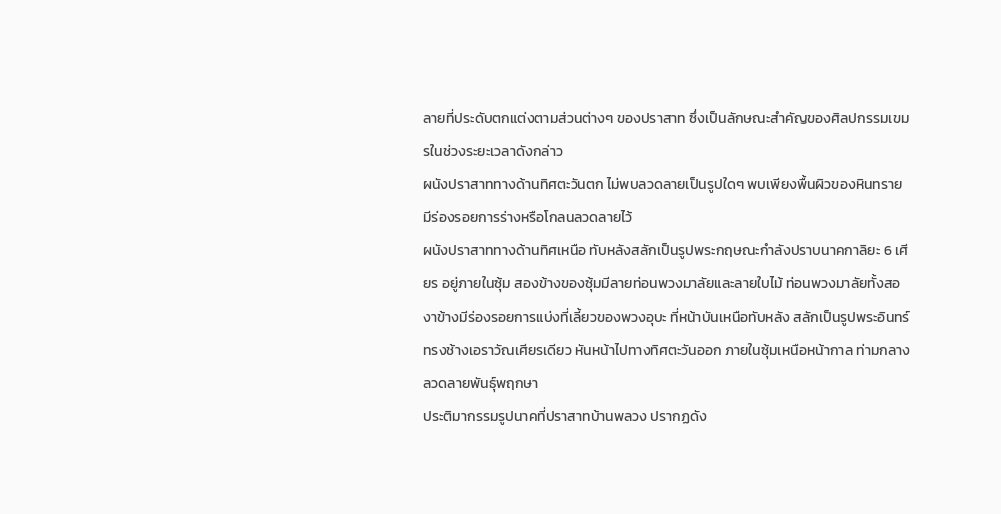ลายที่ประดับตกแต่งตามส่วนต่างๆ ของปราสาท ซึ่งเป็นลักษณะสำคัญของศิลปกรรมเขมรในช่วงระยะเวลาดังกล่าว
ผนังปราสาททางด้านทิศตะวันตก ไม่พบลวดลายเป็นรูปใดๆ พบเพียงพื้นผิวของหินทราย มีร่องรอยการร่างหรือโกลนลวดลายไว้
ผนังปราสาททางด้านทิศเหนือ ทับหลังสลักเป็นรูปพระกฤษณะกำลังปราบนาคกาลิยะ 6 เศียร อยู่ภายในซุ้ม สองข้างของซุ้มมีลายท่อนพวงมาลัยและลายใบไม้ ท่อนพวงมาลัยทั้งสองาข้างมีร่องรอยการแบ่งที่เลี้ยวของพวงอุบะ ที่หน้าบันเหนือทับหลัง สลักเป็นรูปพระอินทร์ทรงช้างเอราวัณเศียรเดียว หันหน้าไปทางทิศตะวันออก ภายในซุ้มเหนือหน้ากาล ท่ามกลางลวดลายพันธุ์พฤกษา
ประติมากรรมรูปนาคที่ปราสาทบ้านพลวง ปรากฏดัง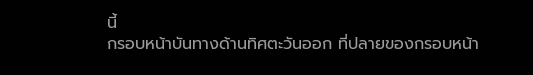นี้
กรอบหน้าบันทางด้านทิศตะวันออก ที่ปลายของกรอบหน้า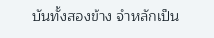บันทั้งสองข้าง จำหลักเป็น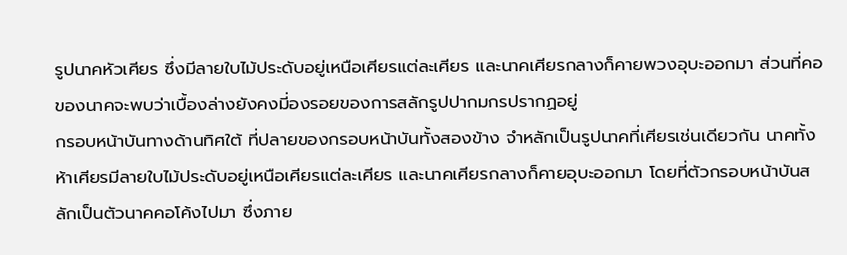รูปนาคหัวเศียร ซึ่งมีลายใบไม้ประดับอยู่เหนือเศียรแต่ละเศียร และนาคเศียรกลางก็คายพวงอุบะออกมา ส่วนที่คอของนาคจะพบว่าเบื้องล่างยังคงมี่องรอยของการสลักรูปปากมกรปรากฏอยู่
กรอบหน้าบันทางด้านทิศใต้ ที่ปลายของกรอบหน้าบันทั้งสองข้าง จำหลักเป็นรูปนาคที่เศียรเช่นเดียวกัน นาคทั้งห้าเศียรมีลายใบไม้ประดับอยู่เหนือเศียรแต่ละเศียร และนาคเศียรกลางก็คายอุบะออกมา โดยที่ตัวกรอบหน้าบันสลักเป็นตัวนาคคอโค้งไปมา ซึ่งภาย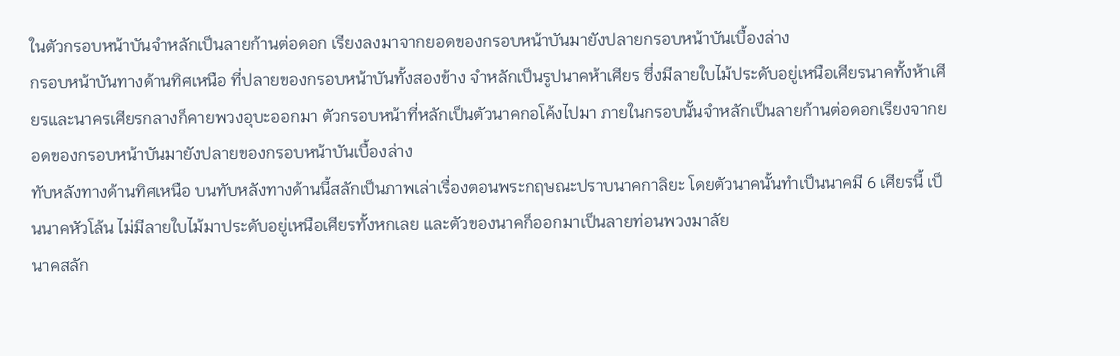ในตัวกรอบหน้าบันจำหลักเป็นลายก้านต่อดอก เรียงลงมาจากยอดของกรอบหน้าบันมายังปลายกรอบหน้าบันเบื้องล่าง
กรอบหน้าบันทางด้านทิศเหนือ ที่ปลายของกรอบหน้าบันทั้งสองข้าง จำหลักเป็นรูปนาคห้าเศียร ซึ่งมีลายใบไม้ประดับอยู่เหนือเศียรนาคทั้งห้าเศียรและนาครเศียรกลางก็คายพวงอุบะออกมา ตัวกรอบหน้าที่หลักเป็นตัวนาคกอโค้งไปมา ภายในกรอบนั้นจำหลักเป็นลายก้านต่อดอกเรียงจากยอดของกรอบหน้าบันมายังปลายของกรอบหน้าบันเบื้องล่าง
ทับหลังทางด้านทิศเหนือ บนทับหลังทางด้านนี้สลักเป็นภาพเล่าเรื่องตอนพระกฤษณะปราบนาคกาลิยะ โดยตัวนาคนั้นทำเป็นนาคมี 6 เศียรนี้ เป็นนาคหัวโล้น ไม่มีลายใบไม้มาประดับอยู่เหนือเศียรทั้งหกเลย และตัวของนาคก็ออกมาเป็นลายท่อนพวงมาลัย
นาคสลัก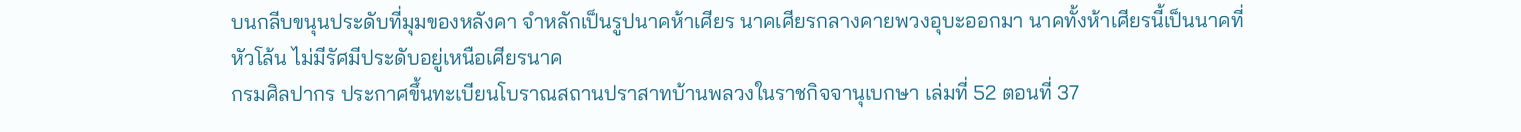บนกลีบขนุนประดับที่มุมของหลังคา จำหลักเป็นรูปนาคห้าเศียร นาคเศียรกลางคายพวงอุบะออกมา นาคทั้งห้าเศียรนี้เป็นนาคที่หัวโล้น ไม่มีรัศมีประดับอยู่เหนือเศียรนาค
กรมศิลปากร ประกาศขึ้นทะเบียนโบราณสถานปราสาทบ้านพลวงในราชกิจจานุเบกษา เล่มที่ 52 ตอนที่ 37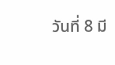วันที่ 8 มี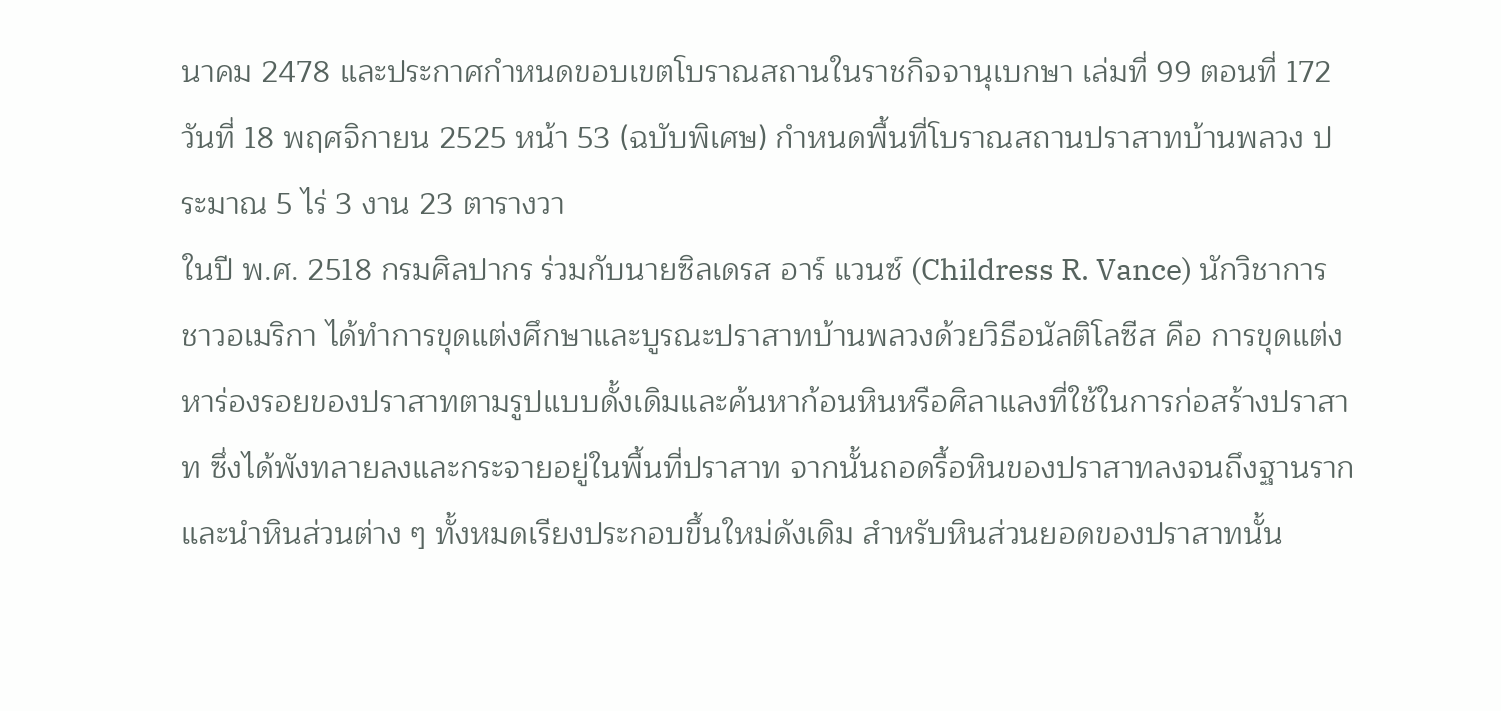นาคม 2478 และประกาศกำหนดขอบเขตโบราณสถานในราชกิจจานุเบกษา เล่มที่ 99 ตอนที่ 172 วันที่ 18 พฤศจิกายน 2525 หน้า 53 (ฉบับพิเศษ) กำหนดพื้นที่โบราณสถานปราสาทบ้านพลวง ประมาณ 5 ไร่ 3 งาน 23 ตารางวา
ในปี พ.ศ. 2518 กรมศิลปากร ร่วมกับนายซิลเดรส อาร์ แวนซ์ (Childress R. Vance) นักวิชาการชาวอเมริกา ได้ทำการขุดแต่งศึกษาและบูรณะปราสาทบ้านพลวงด้วยวิธีอนัลติโลซีส คือ การขุดแต่งหาร่องรอยของปราสาทตามรูปแบบดั้งเดิมและค้นหาก้อนหินหรือศิลาแลงที่ใช้ในการก่อสร้างปราสาท ซึ่งได้พังทลายลงและกระจายอยู่ในพื้นที่ปราสาท จากนั้นถอดรื้อหินของปราสาทลงจนถึงฐานราก และนำหินส่วนต่าง ๆ ทั้งหมดเรียงประกอบขึ้นใหม่ดังเดิม สำหรับหินส่วนยอดของปราสาทนั้น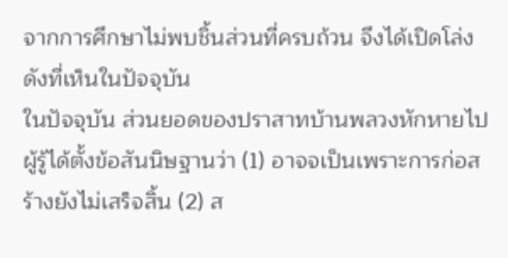จากการศึกษาไม่พบชิ้นส่วนที่ครบถ้วน จึงได้เปิดโล่งดังที่เห็นในปัจจุบัน
ในปัจจุบัน ส่วนยอดของปราสาทบ้านพลวงหักหายไป ผู้รู้ได้ตั้งข้อสันนิษฐานว่า (1) อาจจเป็นเพราะการก่อสร้างยังไม่เสร็จสิ้น (2) ส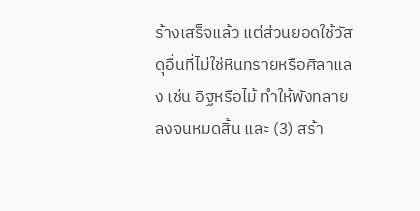ร้างเสร็จแล้ว แต่ส่วนยอดใช้วัสดุอื่นที่ไม่ใช่หินทรายหรือศิลาแลง เช่น อิฐหรือไม้ ทำให้พังทลายลงจนหมดสิ้น และ (3) สร้า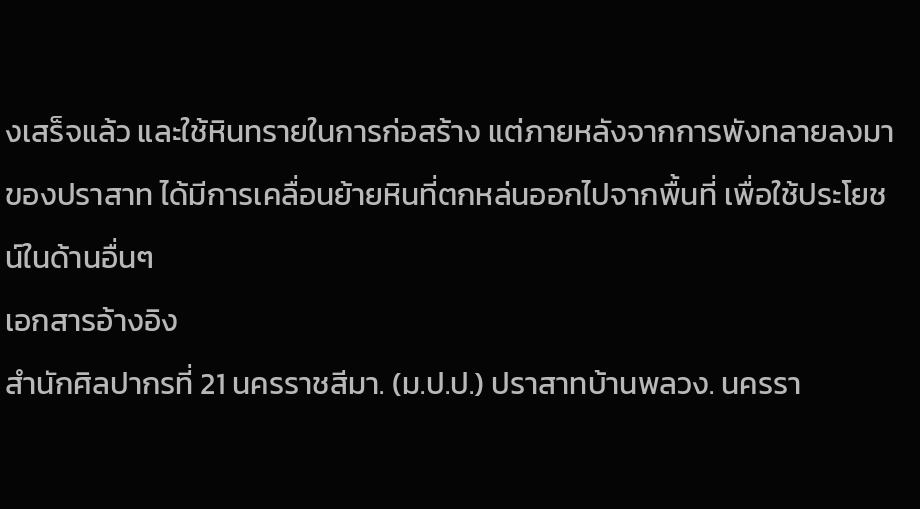งเสร็จแล้ว และใช้หินทรายในการก่อสร้าง แต่ภายหลังจากการพังทลายลงมาของปราสาท ได้มีการเคลื่อนย้ายหินที่ตกหล่นออกไปจากพื้นที่ เพื่อใช้ประโยชน์ในด้านอื่นๆ
เอกสารอ้างอิง
สำนักศิลปากรที่ 21 นครราชสีมา. (ม.ป.ป.) ปราสาทบ้านพลวง. นครรา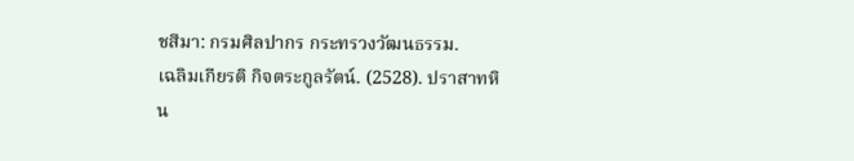ชสีมา: กรมศิลปากร กระทรวงวัฒนธรรม.
เฉลิมเกียรติ กิจตระกูลรัตน์. (2528). ปราสาทหิน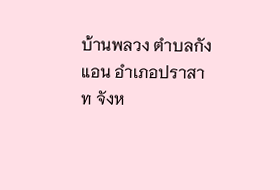บ้านพลวง ตำบลกังแอน อำเภอปราสาท จังห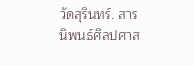วัดสุรินทร์. สารนิพนธ์ศิลปศาส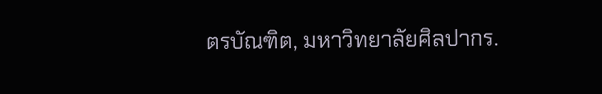ตรบัณฑิต, มหาวิทยาลัยศิลปากร.